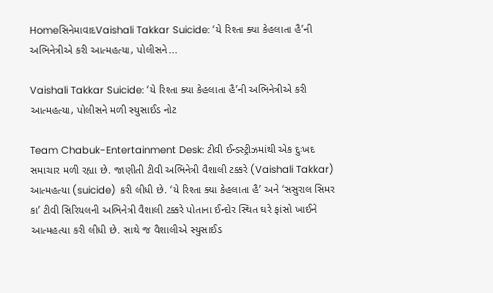HomeસિનેમાવાદVaishali Takkar Suicide: ‘યે રિશ્તા ક્યા કેહલાતા હૈ’ની અભિનેત્રીએ કરી આત્મહત્યા, પોલીસને...

Vaishali Takkar Suicide: ‘યે રિશ્તા ક્યા કેહલાતા હૈ’ની અભિનેત્રીએ કરી આત્મહત્યા, પોલીસને મળી સ્યુસાઈડ નોટ

Team Chabuk-Entertainment Desk: ટીવી ઈન્ડસ્ટ્રીઝમાંથી એક દુઃખદ સમાચાર મળી રહ્યા છે. જાણીતી ટીવી અભિનેત્રી વૈશાલી ટક્કરે (Vaishali Takkar) આત્મહત્યા (suicide) કરી લીધી છે. ‘યે રિશ્તા ક્યા કેહલાતા હૈ’ અને ‘સસુરાલ સિમર કા’ ટીવી સિરિયલની અભિનેત્રી વૈશાલી ટક્કરે પોતાના ઈન્દોર સ્થિત ઘરે ફાંસો ખાઈને આત્મહત્યા કરી લીધી છે. સાથે જ વૈશાલીએ સ્યુસાઈડ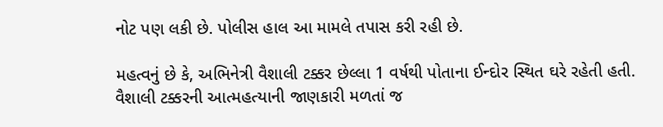નોટ પણ લકી છે. પોલીસ હાલ આ મામલે તપાસ કરી રહી છે.

મહત્વનું છે કે, અભિનેત્રી વૈશાલી ટક્કર છેલ્લા 1 વર્ષથી પોતાના ઈન્દોર સ્થિત ઘરે રહેતી હતી. વૈશાલી ટક્કરની આત્મહત્યાની જાણકારી મળતાં જ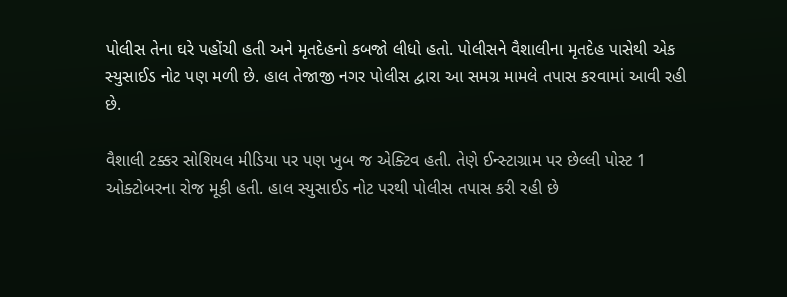પોલીસ તેના ઘરે પહોંચી હતી અને મૃતદેહનો કબજો લીધો હતો. પોલીસને વૈશાલીના મૃતદેહ પાસેથી એક સ્યુસાઈડ નોટ પણ મળી છે. હાલ તેજાજી નગર પોલીસ દ્વારા આ સમગ્ર મામલે તપાસ કરવામાં આવી રહી છે.

વૈશાલી ટક્કર સોશિયલ મીડિયા પર પણ ખુબ જ એક્ટિવ હતી. તેણે ઈન્સ્ટાગ્રામ પર છેલ્લી પોસ્ટ 1 ઓક્ટોબરના રોજ મૂકી હતી. હાલ સ્યુસાઈડ નોટ પરથી પોલીસ તપાસ કરી રહી છે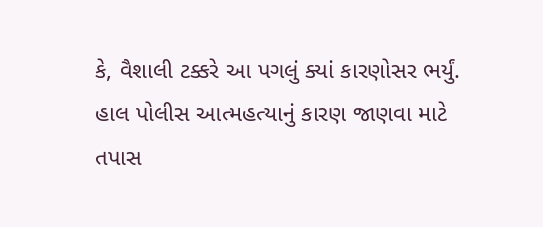કે, વૈશાલી ટક્કરે આ પગલું ક્યાં કારણોસર ભર્યું. હાલ પોલીસ આત્મહત્યાનું કારણ જાણવા માટે તપાસ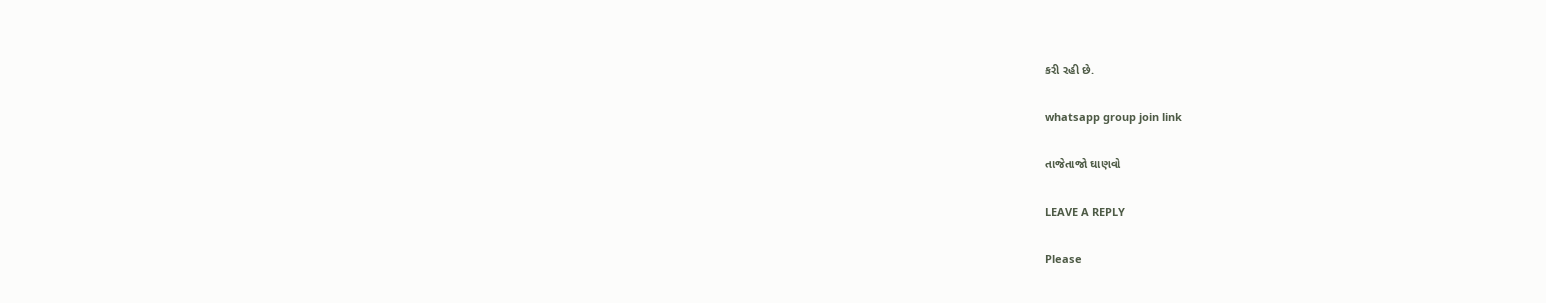કરી રહી છે.

whatsapp group join link

તાજેતાજો ઘાણવો

LEAVE A REPLY

Please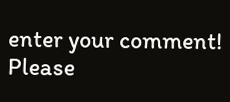enter your comment!
Please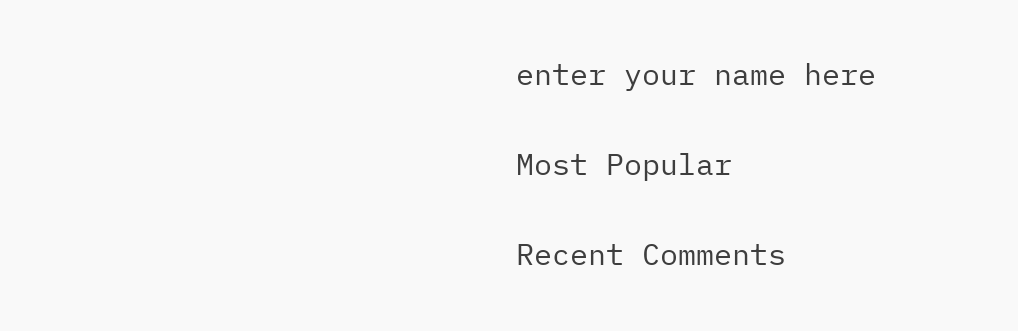enter your name here

Most Popular

Recent Comments